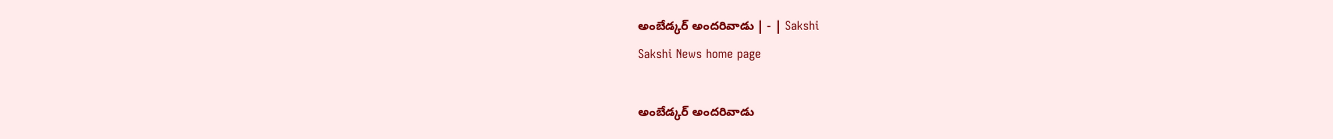అంబేడ్కర్‌ అందరివాడు | - | Sakshi
Sakshi News home page

అంబేడ్కర్‌ అందరివాడు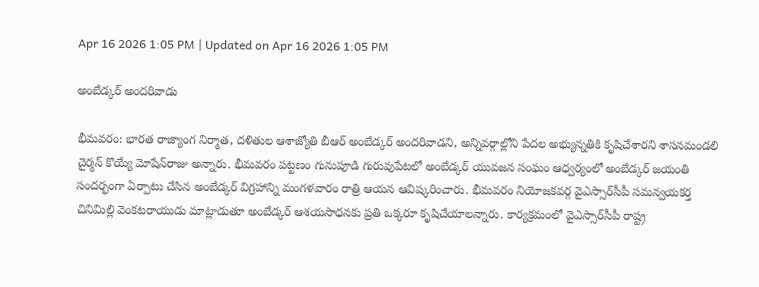Apr 16 2026 1:05 PM | Updated on Apr 16 2026 1:05 PM

అంబేడ్కర్‌ అందరివాడు

భీమవరం: భారత రాజ్యాంగ నిర్మాత, దళితుల ఆశాజ్యోతి బీఆర్‌ అంబేడ్కర్‌ అందరివాడని, అన్నివర్గాల్లోని పేదల అభ్యున్నతికి కృషిచేశారని శాసనమండలి చైర్మన్‌ కొయ్యే మోషేన్‌రాజు అన్నారు. భీమవరం పట్టణం గునుపూడి గురువుపేటలో అంబేడ్కర్‌ యువజన సంఘం ఆధ్వర్యంలో అంబేడ్కర్‌ జయంతి సందర్భంగా ఏర్పాటు చేసిన అంబేడ్కర్‌ విగ్రహాన్ని మంగళవారం రాత్రి ఆయన ఆవిష్కరించారు. భీమవరం నియోజకవర్గ వైఎస్సార్‌సీపీ సమన్వయకర్త చినిమిల్లి వెంకటరాయుడు మాట్లాడుతూ అంబేడ్కర్‌ ఆశయసాధనకు ప్రతి ఒక్కరూ కృషిచేయాలన్నారు. కార్యక్రమంలో వైఎస్సార్‌సీపీ రాష్ట్ర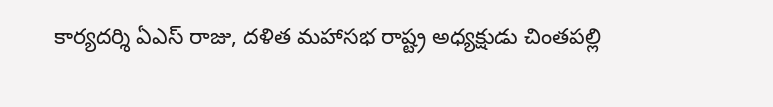కార్యదర్శి ఏఎస్‌ రాజు, దళిత మహాసభ రాష్ట్ర అధ్యక్షుడు చింతపల్లి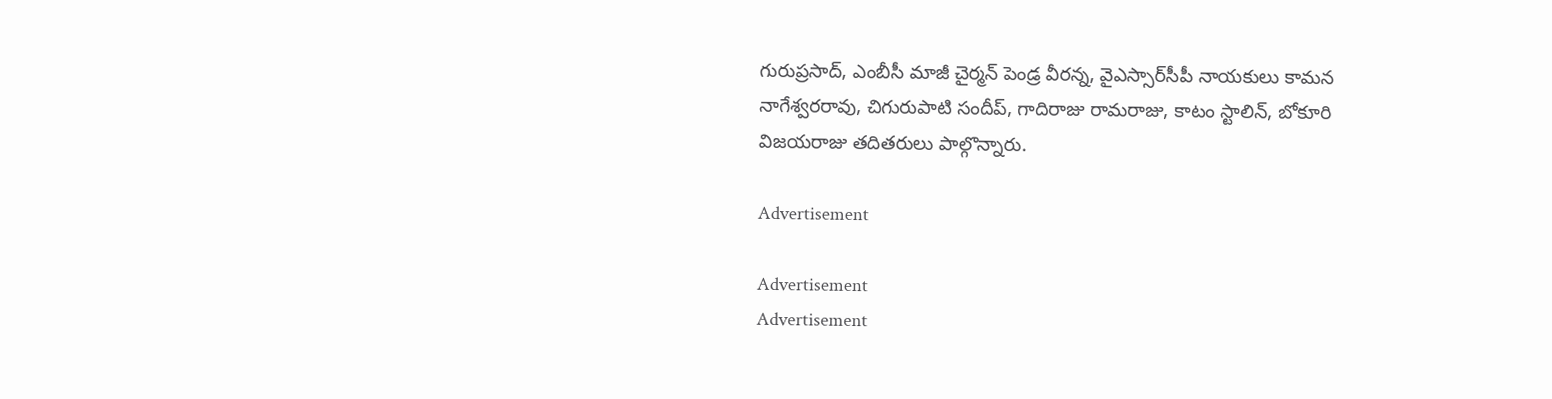గురుప్రసాద్‌, ఎంబీసీ మాజీ చైర్మన్‌ పెండ్ర వీరన్న, వైఎస్సార్‌సీపీ నాయకులు కామన నాగేశ్వరరావు, చిగురుపాటి సందీప్‌, గాదిరాజు రామరాజు, కాటం స్టాలిన్‌, బోకూరి విజయరాజు తదితరులు పాల్గొన్నారు.

Advertisement

Advertisement
Advertisement